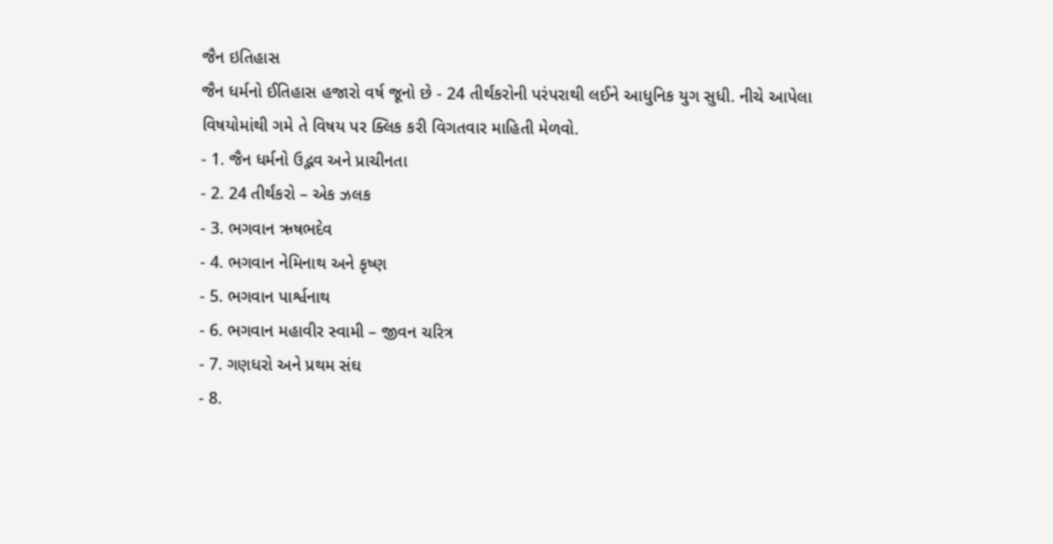જૈન ઇતિહાસ
જૈન ધર્મનો ઈતિહાસ હજારો વર્ષ જૂનો છે - 24 તીર્થંકરોની પરંપરાથી લઈને આધુનિક યુગ સુધી. નીચે આપેલા વિષયોમાંથી ગમે તે વિષય પર ક્લિક કરી વિગતવાર માહિતી મેળવો.
- 1. જૈન ધર્મનો ઉદ્ભવ અને પ્રાચીનતા
- 2. 24 તીર્થંકરો – એક ઝલક
- 3. ભગવાન ઋષભદેવ
- 4. ભગવાન નેમિનાથ અને કૃષ્ણ
- 5. ભગવાન પાર્શ્વનાથ
- 6. ભગવાન મહાવીર સ્વામી – જીવન ચરિત્ર
- 7. ગણધરો અને પ્રથમ સંઘ
- 8.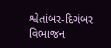શ્વેતાંબર-દિગંબર વિભાજન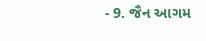- 9. જૈન આગમ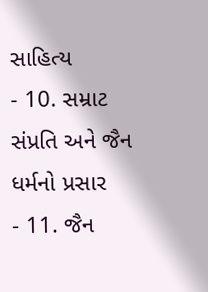સાહિત્ય
- 10. સમ્રાટ સંપ્રતિ અને જૈન ધર્મનો પ્રસાર
- 11. જૈન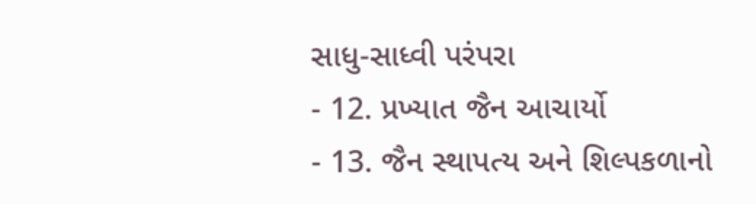સાધુ-સાધ્વી પરંપરા
- 12. પ્રખ્યાત જૈન આચાર્યો
- 13. જૈન સ્થાપત્ય અને શિલ્પકળાનો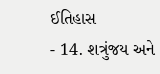ઈતિહાસ
- 14. શત્રુંજય અને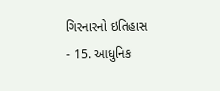ગિરનારનો ઇતિહાસ
- 15. આધુનિક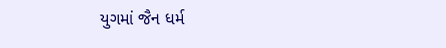યુગમાં જૈન ધર્મ